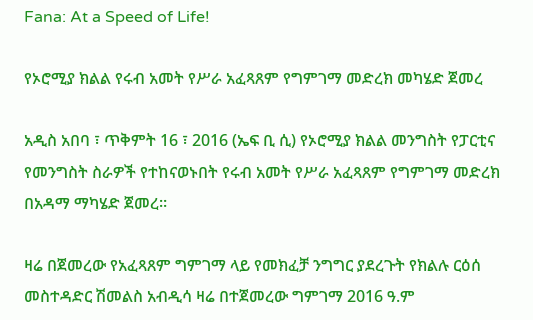Fana: At a Speed of Life!

የኦሮሚያ ክልል የሩብ አመት የሥራ አፈጻጸም የግምገማ መድረክ መካሄድ ጀመረ

አዲስ አበባ ፣ ጥቅምት 16 ፣ 2016 (ኤፍ ቢ ሲ) የኦሮሚያ ክልል መንግስት የፓርቲና የመንግስት ስራዎች የተከናወኑበት የሩብ አመት የሥራ አፈጻጸም የግምገማ መድረክ በአዳማ ማካሄድ ጀመረ።

ዛሬ በጀመረው የአፈጻጸም ግምገማ ላይ የመክፈቻ ንግግር ያደረጉት የክልሉ ርዕሰ መስተዳድር ሽመልስ አብዲሳ ዛሬ በተጀመረው ግምገማ 2016 ዓ.ም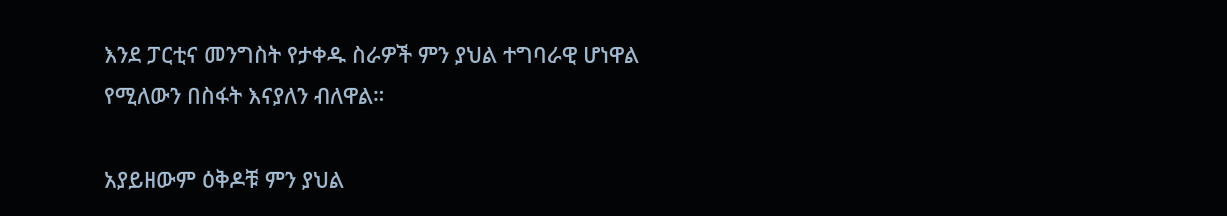እንደ ፓርቲና መንግስት የታቀዱ ስራዎች ምን ያህል ተግባራዊ ሆነዋል የሚለውን በስፋት እናያለን ብለዋል።

አያይዘውም ዕቅዶቹ ምን ያህል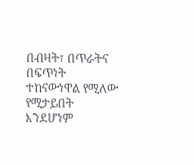በብዛት፣ በጥራትና በፍጥነት ተከናውነዋል የሚለው የሚታይበት እንደሆነም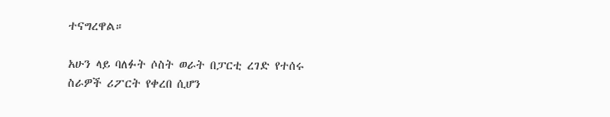ተናግረዋል።

አሁን ላይ ባለፉት ሶስት ወራት በፓርቲ ረገድ የተሰሩ ስራዎች ሪፖርት የቀረበ ሲሆን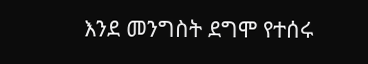እንደ መንግስት ደግሞ የተሰሩ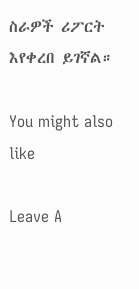ስራዎች ሪፖርት እየቀረበ ይገኛል።

You might also like

Leave A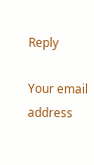Reply

Your email address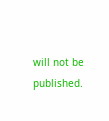will not be published.